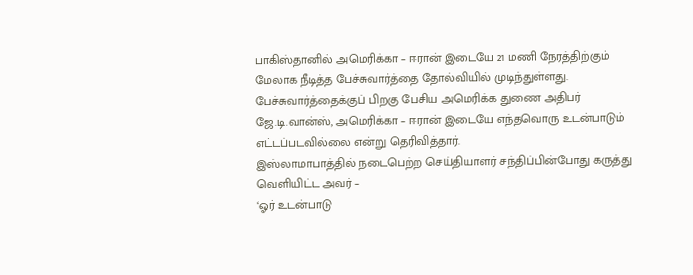பாகிஸ்தானில் அமெரிக்கா – ஈரான் இடையே 21 மணி நேரத்திற்கும் மேலாக நீடித்த பேச்சுவார்த்தை தோல்வியில் முடிந்துள்ளது. பேச்சுவார்த்தைக்குப் பிறகு பேசிய அமெரிக்க துணை அதிபர் ஜே.டி.வான்ஸ், அமெரிக்கா – ஈரான் இடையே எந்தவொரு உடன்பாடும் எட்டப்படவில்லை என்று தெரிவித்தார்.
இஸ்லாமாபாத்தில் நடைபெற்ற செய்தியாளர் சந்திப்பின்போது கருத்து வெளியிட்ட அவர் –
‘ஓர் உடன்பாடு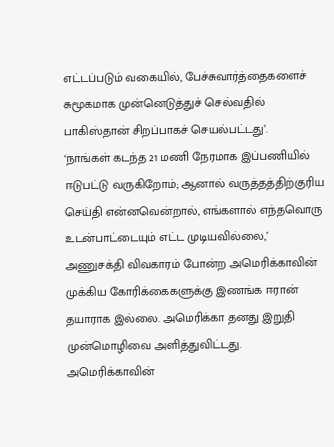எட்டப்படும் வகையில், பேச்சுவார்த்தைகளைச் சுமூகமாக முன்னெடுத்துச் செல்வதில் பாகிஸ்தான் சிறப்பாகச் செயல்பட்டது’.
‘நாங்கள் கடந்த 21 மணி நேரமாக இப்பணியில் ஈடுபட்டு வருகிறோம்; ஆனால் வருத்தத்திற்குரிய செய்தி என்னவென்றால், எங்களால் எந்தவொரு உடன்பாட்டையும் எட்ட முடியவில்லை,’
அணுசக்தி விவகாரம் போன்ற அமெரிக்காவின் முக்கிய கோரிக்கைகளுக்கு இணங்க ஈரான் தயாராக இல்லை. அமெரிக்கா தனது இறுதி முன்மொழிவை அளித்துவிட்டது.
அமெரிக்காவின்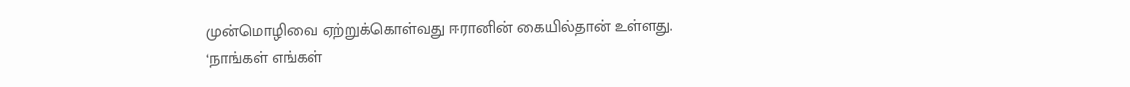முன்மொழிவை ஏற்றுக்கொள்வது ஈரானின் கையில்தான் உள்ளது.
‘நாங்கள் எங்கள்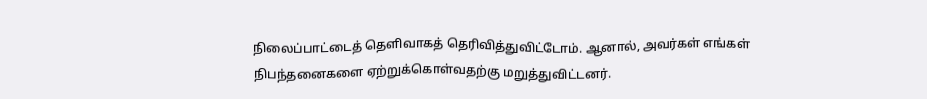நிலைப்பாட்டைத் தெளிவாகத் தெரிவித்துவிட்டோம். ஆனால், அவர்கள் எங்கள் நிபந்தனைகளை ஏற்றுக்கொள்வதற்கு மறுத்துவிட்டனர்.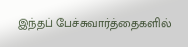இந்தப் பேச்சுவார்த்தைகளில்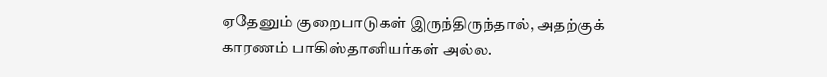ஏதேனும் குறைபாடுகள் இருந்திருந்தால், அதற்குக் காரணம் பாகிஸ்தானியர்கள் அல்ல.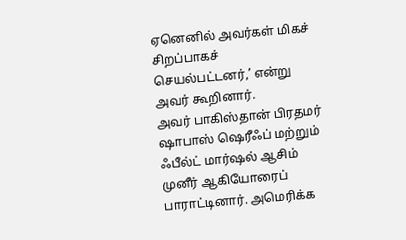ஏனெனில் அவர்கள் மிகச் சிறப்பாகச் செயல்பட்டனர்,’ என்று அவர் கூறினார்.
அவர் பாகிஸ்தான் பிரதமர் ஷாபாஸ் ஷெரீஃப் மற்றும் ஃபீல்ட் மார்ஷல் ஆசிம் முனீர் ஆகியோரைப் பாராட்டினார். அமெரிக்க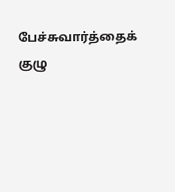பேச்சுவார்த்தைக் குழு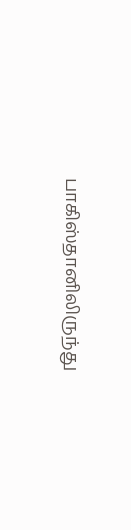பாகிஸ்தானிலிருந்து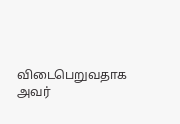விடைபெறுவதாக அவர்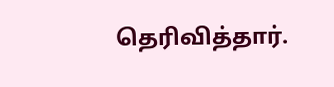தெரிவித்தார்.